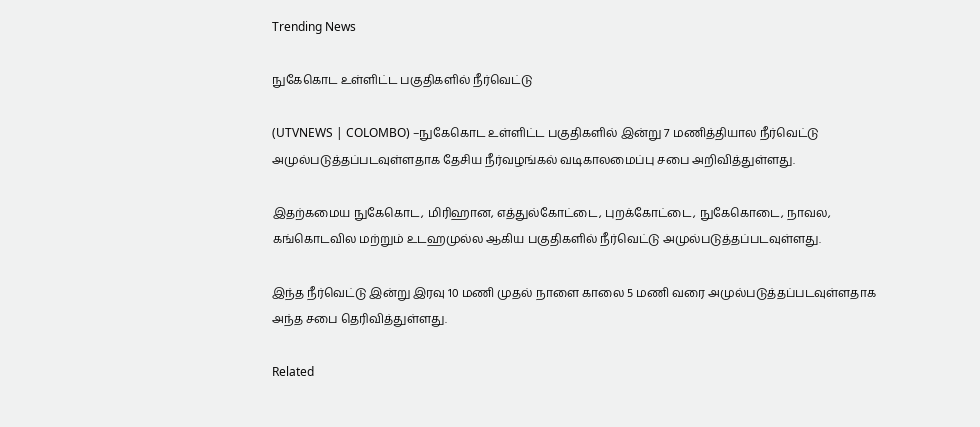Trending News

நுகேகொட உள்ளிட்ட பகுதிகளில் நீர்வெட்டு

(UTVNEWS | COLOMBO) –நுகேகொட உள்ளிட்ட பகுதிகளில் இன்று 7 மணித்தியால நீர்வெட்டு அமுல்படுத்தப்படவுள்ளதாக தேசிய நீர்வழங்கல் வடிகாலமைப்பு சபை அறிவித்துள்ளது.

இதற்கமைய நுகேகொட, மிரிஹான, எத்துல்கோட்டை, புறக்கோட்டை, நுகேகொடை, நாவல, கங்கொடவில மற்றும் உடஹமுல்ல ஆகிய பகுதிகளில் நீர்வெட்டு அமுல்படுத்தப்படவுள்ளது.

இந்த நீர்வெட்டு இன்று இரவு 10 மணி முதல் நாளை காலை 5 மணி வரை அமுல்படுத்தப்படவுள்ளதாக அந்த சபை தெரிவித்துள்ளது.

Related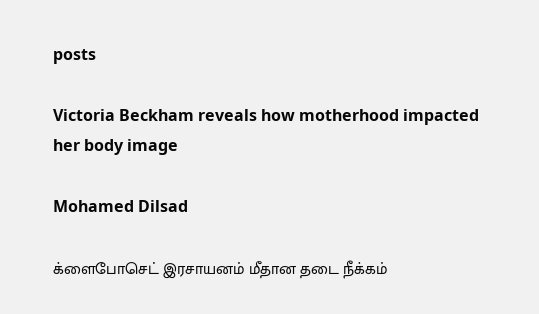posts

Victoria Beckham reveals how motherhood impacted her body image

Mohamed Dilsad

க்ளைபோசெட் இரசாயனம் மீதான தடை நீக்கம்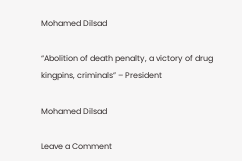Mohamed Dilsad

“Abolition of death penalty, a victory of drug kingpins, criminals” – President

Mohamed Dilsad

Leave a Comment